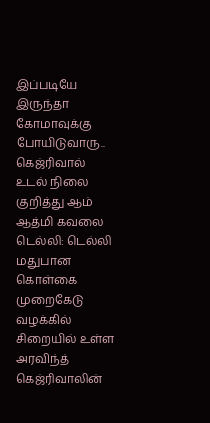இப்படியே இருந்தா கோமாவுக்கு போயிடுவாரு.. கெஜ்ரிவால் உடல் நிலை குறித்து ஆம் ஆத்மி கவலை
டெல்லி: டெல்லி மதுபான கொள்கை முறைகேடு வழக்கில் சிறையில் உள்ள அரவிந்த் கெஜ்ரிவாலின்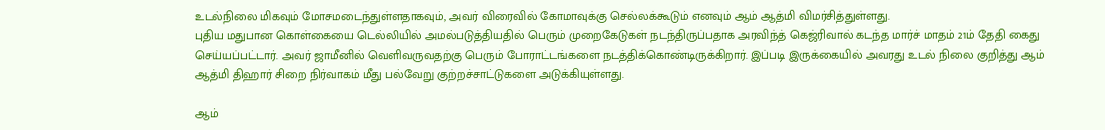உடல்நிலை மிகவும் மோசமடைந்துள்ளதாகவும், அவர் விரைவில் கோமாவுக்கு செல்லக்கூடும் எனவும் ஆம் ஆத்மி விமர்சித்துள்ளது.
புதிய மதுபான கொள்கையை டெல்லியில் அமல்படுத்தியதில் பெரும் முறைகேடுகள் நடந்திருப்பதாக அரவிந்த் கெஜ்ரிவால் கடந்த மார்ச் மாதம் 21ம் தேதி கைது செய்யப்பட்டார். அவர் ஜாமீனில் வெளிவருவதற்கு பெரும் போராட்டங்களை நடத்திக்கொண்டிருக்கிறார். இப்படி இருக்கையில் அவரது உடல் நிலை குறித்து ஆம் ஆத்மி திஹார் சிறை நிர்வாகம் மீது பல்வேறு குற்றச்சாட்டுகளை அடுக்கியுள்ளது.

ஆம்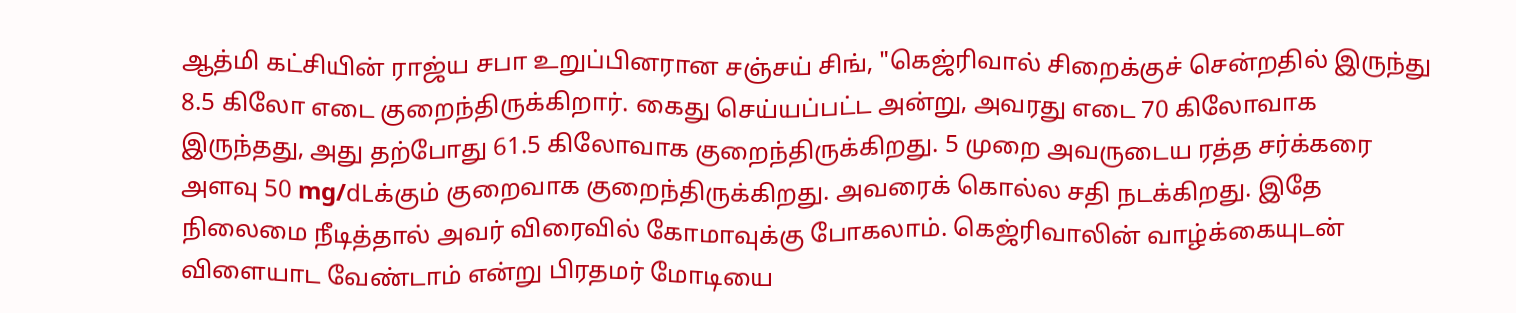ஆத்மி கட்சியின் ராஜ்ய சபா உறுப்பினரான சஞ்சய் சிங், "கெஜ்ரிவால் சிறைக்குச் சென்றதில் இருந்து 8.5 கிலோ எடை குறைந்திருக்கிறார். கைது செய்யப்பட்ட அன்று, அவரது எடை 70 கிலோவாக இருந்தது, அது தற்போது 61.5 கிலோவாக குறைந்திருக்கிறது. 5 முறை அவருடைய ரத்த சர்க்கரை அளவு 50 mg/dLக்கும் குறைவாக குறைந்திருக்கிறது. அவரைக் கொல்ல சதி நடக்கிறது. இதே நிலைமை நீடித்தால் அவர் விரைவில் கோமாவுக்கு போகலாம். கெஜ்ரிவாலின் வாழ்க்கையுடன் விளையாட வேண்டாம் என்று பிரதமர் மோடியை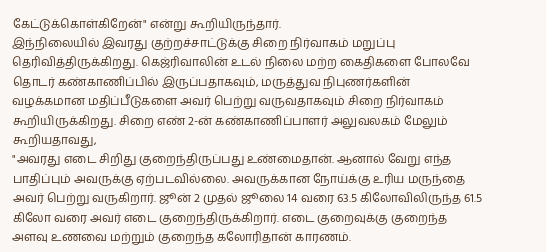கேட்டுக்கொள்கிறேன்" என்று கூறியிருந்தார்.
இந்நிலையில் இவரது குற்றச்சாட்டுக்கு சிறை நிர்வாகம் மறுப்பு தெரிவித்திருக்கிறது. கெஜ்ரிவாலின் உடல் நிலை மற்ற கைதிகளை போலவே தொடர் கண்காணிப்பில் இருப்பதாகவும், மருத்துவ நிபுணர்களின் வழக்கமான மதிப்பீடுகளை அவர் பெற்று வருவதாகவும் சிறை நிர்வாகம் கூறியிருக்கிறது. சிறை எண் 2-ன் கண்காணிப்பாளர் அலுவலகம் மேலும் கூறியதாவது,
"அவரது எடை சிறிது குறைந்திருப்பது உண்மைதான். ஆனால் வேறு எந்த பாதிப்பும் அவருக்கு ஏற்படவில்லை. அவருக்கான நோய்க்கு உரிய மருந்தை அவர் பெற்று வருகிறார். ஜூன் 2 முதல் ஜூலை 14 வரை 63.5 கிலோவிலிருந்த 61.5 கிலோ வரை அவர் எடை குறைந்திருக்கிறார். எடை குறைவுக்கு குறைந்த அளவு உணவை மற்றும் குறைந்த கலோரிதான் காரணம்.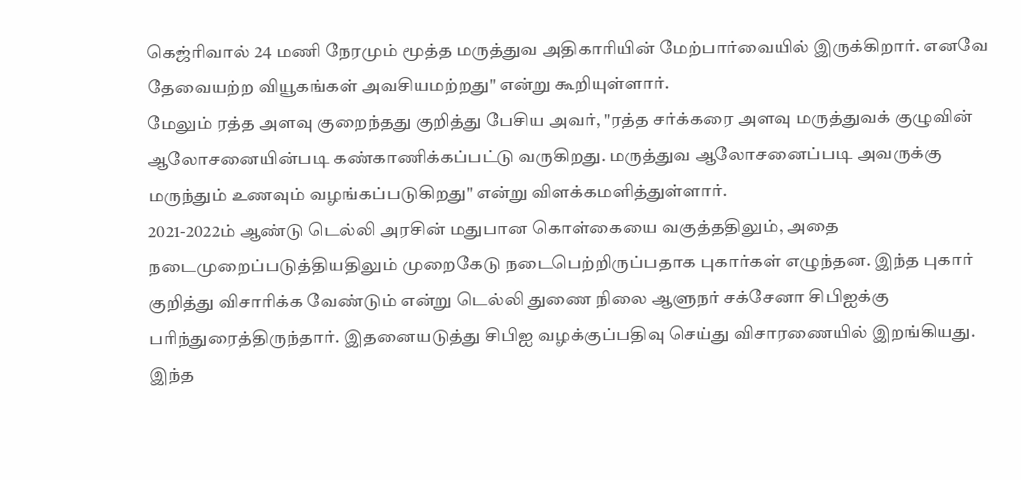கெஜ்ரிவால் 24 மணி நேரமும் மூத்த மருத்துவ அதிகாரியின் மேற்பார்வையில் இருக்கிறார். எனவே தேவையற்ற வியூகங்கள் அவசியமற்றது" என்று கூறியுள்ளார்.
மேலும் ரத்த அளவு குறைந்தது குறித்து பேசிய அவர், "ரத்த சர்க்கரை அளவு மருத்துவக் குழுவின் ஆலோசனையின்படி கண்காணிக்கப்பட்டு வருகிறது. மருத்துவ ஆலோசனைப்படி அவருக்கு மருந்தும் உணவும் வழங்கப்படுகிறது" என்று விளக்கமளித்துள்ளார்.
2021-2022ம் ஆண்டு டெல்லி அரசின் மதுபான கொள்கையை வகுத்ததிலும், அதை நடைமுறைப்படுத்தியதிலும் முறைகேடு நடைபெற்றிருப்பதாக புகார்கள் எழுந்தன. இந்த புகார் குறித்து விசாரிக்க வேண்டும் என்று டெல்லி துணை நிலை ஆளுநர் சக்சேனா சிபிஐக்கு பரிந்துரைத்திருந்தார். இதனையடுத்து சிபிஐ வழக்குப்பதிவு செய்து விசாரணையில் இறங்கியது.
இந்த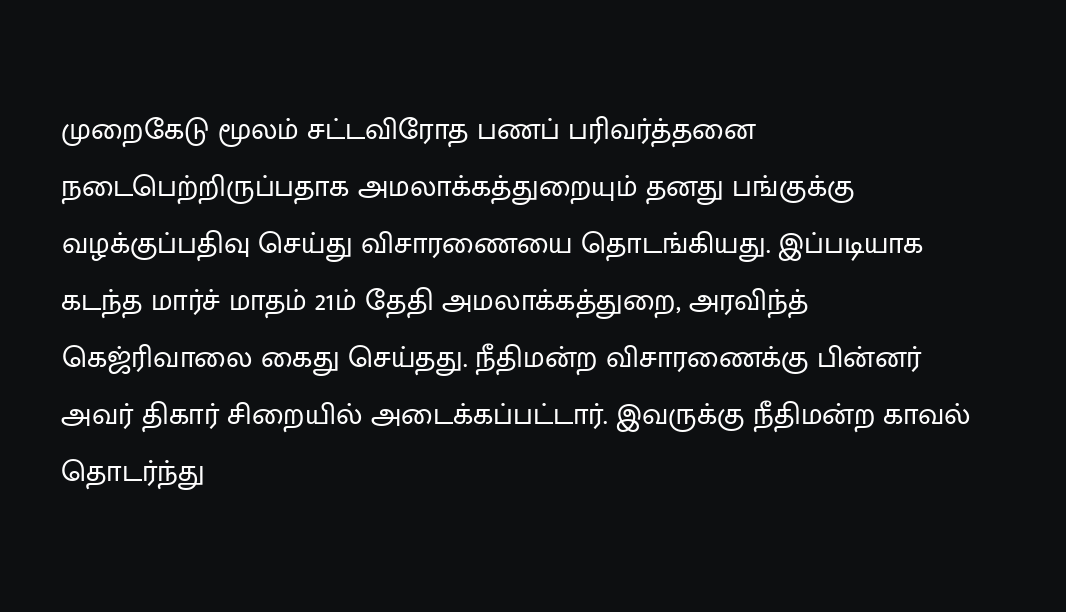முறைகேடு மூலம் சட்டவிரோத பணப் பரிவர்த்தனை நடைபெற்றிருப்பதாக அமலாக்கத்துறையும் தனது பங்குக்கு வழக்குப்பதிவு செய்து விசாரணையை தொடங்கியது. இப்படியாக கடந்த மார்ச் மாதம் 21ம் தேதி அமலாக்கத்துறை, அரவிந்த் கெஜ்ரிவாலை கைது செய்தது. நீதிமன்ற விசாரணைக்கு பின்னர் அவர் திகார் சிறையில் அடைக்கப்பட்டார். இவருக்கு நீதிமன்ற காவல் தொடர்ந்து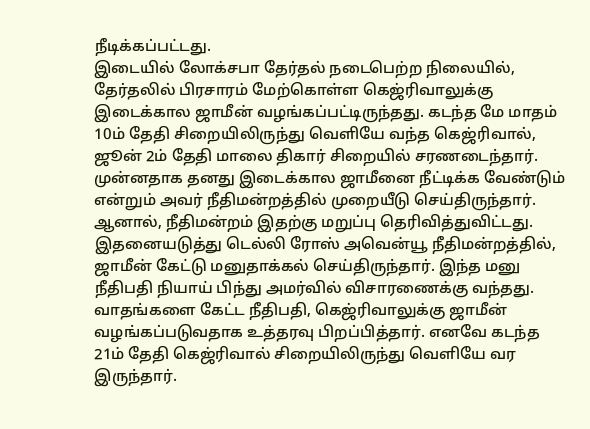நீடிக்கப்பட்டது.
இடையில் லோக்சபா தேர்தல் நடைபெற்ற நிலையில், தேர்தலில் பிரசாரம் மேற்கொள்ள கெஜ்ரிவாலுக்கு இடைக்கால ஜாமீன் வழங்கப்பட்டிருந்தது. கடந்த மே மாதம் 10ம் தேதி சிறையிலிருந்து வெளியே வந்த கெஜ்ரிவால், ஜூன் 2ம் தேதி மாலை திகார் சிறையில் சரணடைந்தார். முன்னதாக தனது இடைக்கால ஜாமீனை நீட்டிக்க வேண்டும் என்றும் அவர் நீதிமன்றத்தில் முறையீடு செய்திருந்தார். ஆனால், நீதிமன்றம் இதற்கு மறுப்பு தெரிவித்துவிட்டது.
இதனையடுத்து டெல்லி ரோஸ் அவென்யூ நீதிமன்றத்தில், ஜாமீன் கேட்டு மனுதாக்கல் செய்திருந்தார். இந்த மனு நீதிபதி நியாய் பிந்து அமர்வில் விசாரணைக்கு வந்தது. வாதங்களை கேட்ட நீதிபதி, கெஜ்ரிவாலுக்கு ஜாமீன் வழங்கப்படுவதாக உத்தரவு பிறப்பித்தார். எனவே கடந்த 21ம் தேதி கெஜ்ரிவால் சிறையிலிருந்து வெளியே வர இருந்தார்.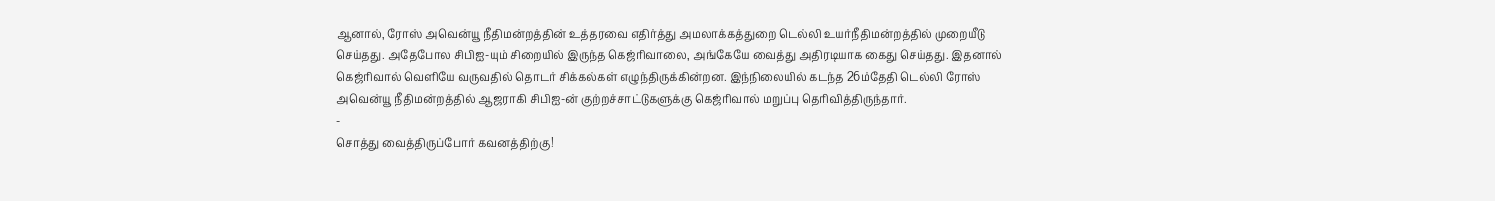ஆனால், ரோஸ் அவென்யூ நீதிமன்றத்தின் உத்தரவை எதிர்த்து அமலாக்கத்துறை டெல்லி உயர்நீதிமன்றத்தில் முறையீடு செய்தது. அதேபோல சிபிஐ-யும் சிறையில் இருந்த கெஜ்ரிவாலை, அங்கேயே வைத்து அதிரடியாக கைது செய்தது. இதனால் கெஜ்ரிவால் வெளியே வருவதில் தொடர் சிக்கல்கள் எழுந்திருக்கின்றன. இந்நிலையில் கடந்த 26ம்தேதி டெல்லி ரோஸ் அவென்யூ நீதிமன்றத்தில் ஆஜராகி சிபிஐ-ன் குற்றச்சாட்டுகளுக்கு கெஜ்ரிவால் மறுப்பு தெரிவித்திருந்தார்.
-
சொத்து வைத்திருப்போர் கவனத்திற்கு!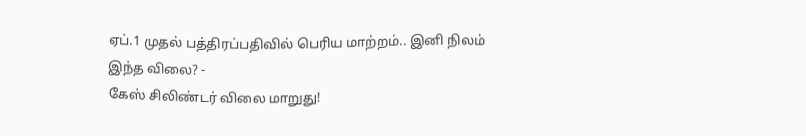ஏப்.1 முதல் பத்திரப்பதிவில் பெரிய மாற்றம்.. இனி நிலம் இந்த விலை? -
கேஸ் சிலிண்டர் விலை மாறுது!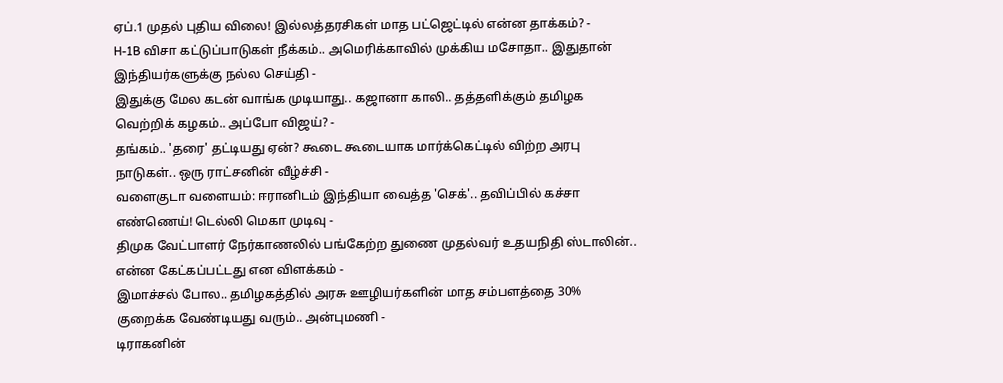ஏப்.1 முதல் புதிய விலை! இல்லத்தரசிகள் மாத பட்ஜெட்டில் என்ன தாக்கம்? -
H-1B விசா கட்டுப்பாடுகள் நீக்கம்.. அமெரிக்காவில் முக்கிய மசோதா.. இதுதான் இந்தியர்களுக்கு நல்ல செய்தி -
இதுக்கு மேல கடன் வாங்க முடியாது.. கஜானா காலி.. தத்தளிக்கும் தமிழக வெற்றிக் கழகம்.. அப்போ விஜய்? -
தங்கம்.. 'தரை' தட்டியது ஏன்? கூடை கூடையாக மார்க்கெட்டில் விற்ற அரபு நாடுகள்.. ஒரு ராட்சனின் வீழ்ச்சி -
வளைகுடா வளையம்: ஈரானிடம் இந்தியா வைத்த 'செக்'.. தவிப்பில் கச்சா எண்ணெய்! டெல்லி மெகா முடிவு -
திமுக வேட்பாளர் நேர்காணலில் பங்கேற்ற துணை முதல்வர் உதயநிதி ஸ்டாலின்.. என்ன கேட்கப்பட்டது என விளக்கம் -
இமாச்சல் போல.. தமிழகத்தில் அரசு ஊழியர்களின் மாத சம்பளத்தை 30% குறைக்க வேண்டியது வரும்.. அன்புமணி -
டிராகனின்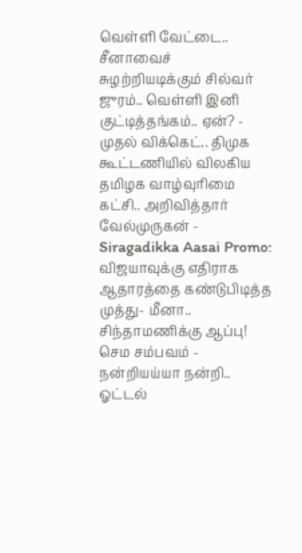வெள்ளி வேட்டை.. சீனாவைச் சுழற்றியடிக்கும் சில்வர் ஜுரம்.. வெள்ளி இனி குட்டித்தங்கம்.. ஏன்? -
முதல் விக்கெட்.. திமுக கூட்டணியில் விலகிய தமிழக வாழ்வுரிமை கட்சி.. அறிவித்தார் வேல்முருகன் -
Siragadikka Aasai Promo: விஜயாவுக்கு எதிராக ஆதாரத்தை கண்டுபிடித்த முத்து- மீனா.. சிந்தாமணிக்கு ஆப்பு! செம சம்பவம் -
நன்றியய்யா நன்றி.. ஓட்டல்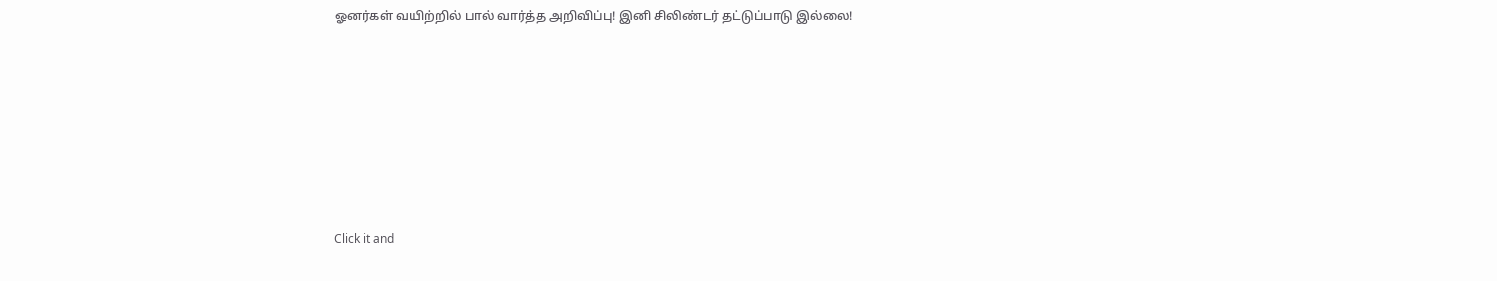ஓனர்கள் வயிற்றில் பால் வார்த்த அறிவிப்பு! இனி சிலிண்டர் தட்டுப்பாடு இல்லை!












Click it and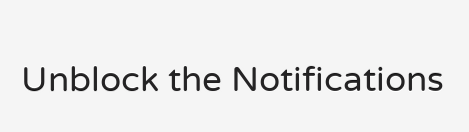Unblock the Notifications